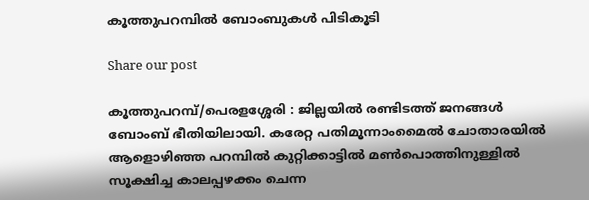കൂത്തുപറമ്പിൽ ബോംബുകൾ പിടികൂടി

Share our post

കൂത്തുപറമ്പ്/പെരളശ്ശേരി : ജില്ലയിൽ രണ്ടിടത്ത് ജനങ്ങൾ ബോംബ് ഭീതിയിലായി. കരേറ്റ പതിമൂന്നാംമൈൽ ചോതാരയിൽ ആളൊഴിഞ്ഞ പറമ്പിൽ കുറ്റിക്കാട്ടിൽ മൺപൊത്തിനുള്ളിൽ സൂക്ഷിച്ച കാലപ്പഴക്കം ചെന്ന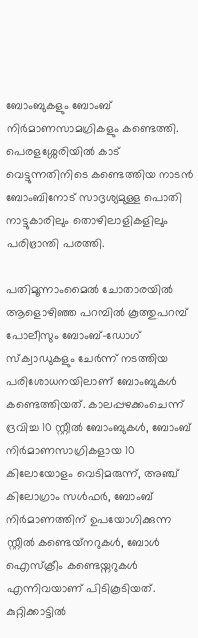ബോംബുകളും ബോംബ് നിർമാണസാമഗ്രികളും കണ്ടെത്തി. പെരളശ്ശേരിയിൽ കാട്‌ വെട്ടുന്നതിനിടെ കണ്ടെത്തിയ നാടൻ ബോംബിനോട്‌ സാദൃശ്യമുള്ള പൊതി നാട്ടുകാരിലും തൊഴിലാളികളിലും പരിഭ്രാന്തി പരത്തി.

പതിമൂന്നാംമൈൽ ചോതാരയിൽ ആളൊഴിഞ്ഞ പറമ്പിൽ കൂത്തുപറമ്പ് പോലീസും ബോംബ്-ഡോഗ് സ്ക്വാഡുകളും ചേർന്ന് നടത്തിയ പരിശോധനയിലാണ് ബോംബുകൾ കണ്ടെത്തിയത്. കാലപ്പഴക്കംചെന്ന് ദ്രവിച്ച 10 സ്റ്റീൽ ബോംബുകൾ, ബോംബ് നിർമാണസാഗ്രികളായ 10 കിലോയോളം വെടിമരുന്ന്, അഞ്ച് കിലോഗ്രാം സൾഫർ, ബോംബ് നിർമാണത്തിന് ഉപയോഗിക്കുന്ന സ്റ്റീൽ കണ്ടെയ്‌നറുകൾ, ബോൾ ഐസ്ക്രീം കണ്ടെയ്നറുകൾ എന്നിവയാണ് പിടികൂടിയത്. കുറ്റിക്കാട്ടിൽ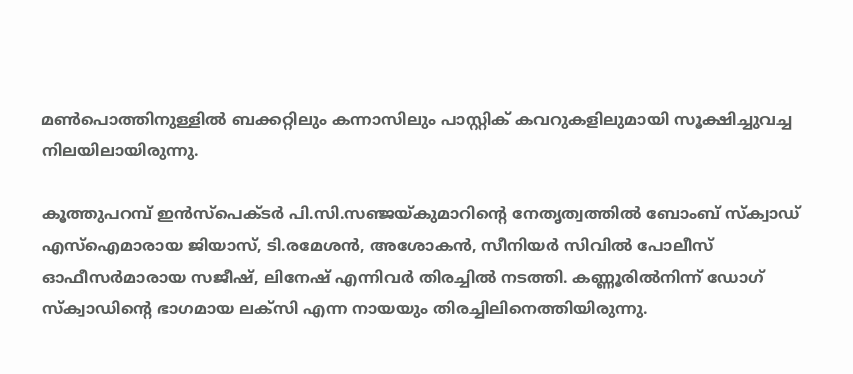മൺപൊത്തിനുള്ളിൽ ബക്കറ്റിലും കന്നാസിലും പാസ്റ്റിക്‌ കവറുകളിലുമായി സൂക്ഷിച്ചുവച്ച നിലയിലായിരുന്നു.

കൂത്തുപറമ്പ് ഇൻസ്പെക്ടർ പി.സി.സഞ്ജയ്‌കുമാറിന്റെ നേതൃത്വത്തിൽ ബോംബ് സ്ക്വാഡ് എസ്ഐമാരായ ജിയാസ്, ടി.രമേശൻ, അശോകൻ, സീനിയർ സിവിൽ പോലീസ് ഓഫീസർമാരായ സജീഷ്, ലിനേഷ് എന്നിവർ തിരച്ചിൽ നടത്തി. കണ്ണൂരിൽനിന്ന്‌ ഡോഗ് സ്ക്വാഡിന്റെ ഭാഗമായ ലക്സി എന്ന നായയും തിരച്ചിലിനെത്തിയിരുന്നു.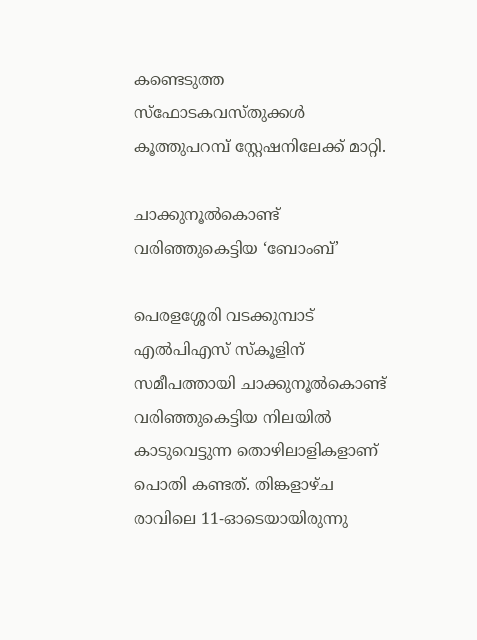കണ്ടെടുത്ത സ്ഫോടകവസ്തുക്കൾ കൂത്തുപറമ്പ് സ്റ്റേഷനിലേക്ക് മാറ്റി.

ചാക്കുനൂൽകൊണ്ട് വരിഞ്ഞുകെട്ടിയ ‘ബോംബ്’

പെരളശ്ശേരി വടക്കുമ്പാട് എൽപിഎസ് സ്കൂളിന് സമീപത്തായി ചാക്കുനൂൽകൊണ്ട് വരിഞ്ഞുകെട്ടിയ നിലയിൽ കാടുവെട്ടുന്ന തൊഴിലാളികളാണ്‌ പൊതി കണ്ടത്. തിങ്കളാഴ്ച രാവിലെ 11-ഓടെയായിരുന്നു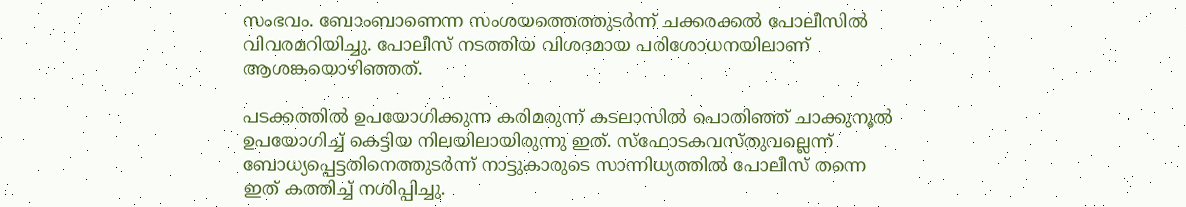സംഭവം. ബോംബാണെന്ന സംശയത്തെത്തുടർന്ന് ചക്കരക്കൽ പോലീസിൽ വിവരമറിയിച്ചു. പോലീസ് നടത്തിയ വിശദമായ പരിശോധനയിലാണ് ആശങ്കയൊഴിഞ്ഞത്.

പടക്കത്തിൽ ഉപയോഗിക്കുന്ന കരിമരുന്ന് കടലാസിൽ പൊതിഞ്ഞ് ചാക്കുനൂൽ ഉപയോഗിച്ച് കെട്ടിയ നിലയിലായിരുന്നു ഇത്. സ്ഫോടകവസ്തുവല്ലെന്ന് ബോധ്യപ്പെട്ടതിനെത്തുടർന്ന് നാട്ടുകാരുടെ സാന്നിധ്യത്തിൽ പോലീസ് തന്നെ ഇത് കത്തിച്ച്‌ നശിപ്പിച്ചു.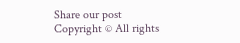Share our post
Copyright © All rights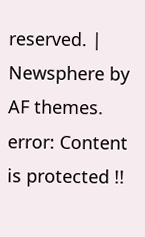reserved. | Newsphere by AF themes.
error: Content is protected !!